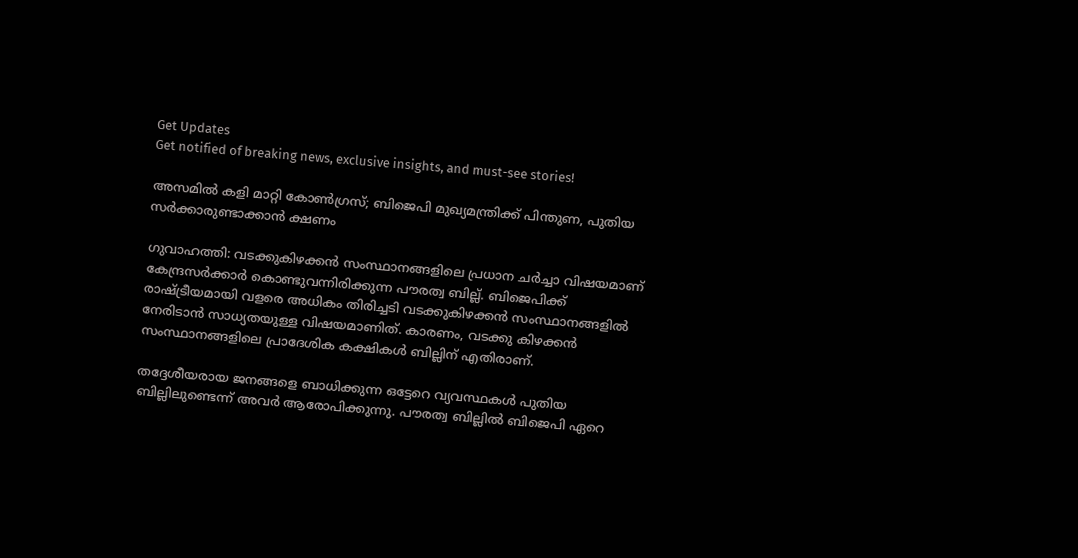Get Updates
Get notified of breaking news, exclusive insights, and must-see stories!

അസമില്‍ കളി മാറ്റി കോണ്‍ഗ്രസ്; ബിജെപി മുഖ്യമന്ത്രിക്ക് പിന്തുണ, പുതിയ സര്‍ക്കാരുണ്ടാക്കാന്‍ ക്ഷണം

ഗുവാഹത്തി: വടക്കുകിഴക്കന്‍ സംസ്ഥാനങ്ങളിലെ പ്രധാന ചര്‍ച്ചാ വിഷയമാണ് കേന്ദ്രസര്‍ക്കാര്‍ കൊണ്ടുവന്നിരിക്കുന്ന പൗരത്വ ബില്ല്. ബിജെപിക്ക് രാഷ്ട്രീയമായി വളരെ അധികം തിരിച്ചടി വടക്കുകിഴക്കന്‍ സംസ്ഥാനങ്ങളില്‍ നേരിടാന്‍ സാധ്യതയുള്ള വിഷയമാണിത്. കാരണം, വടക്കു കിഴക്കന്‍ സംസ്ഥാനങ്ങളിലെ പ്രാദേശിക കക്ഷികള്‍ ബില്ലിന് എതിരാണ്.

തദ്ദേശീയരായ ജനങ്ങളെ ബാധിക്കുന്ന ഒട്ടേറെ വ്യവസ്ഥകള്‍ പുതിയ ബില്ലിലുണ്ടെന്ന് അവര്‍ ആരോപിക്കുന്നു. പൗരത്വ ബില്ലില്‍ ബിജെപി ഏറെ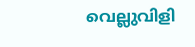വെല്ലുവിളി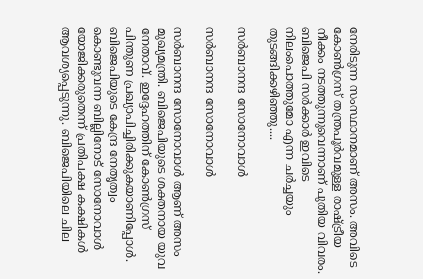നേരിടുന്ന സംസ്ഥാനമാണ് അസം. അവിടെ കോണ്‍ഗ്രസ് തന്ത്രപൂര്‍വമുള്ള രാഷ്ട്രീയ നീക്കം നടത്തുന്നുവെന്നാണ് പുതിയ വിവരം. ബിജെപി സര്‍ക്കാര്‍ ഇവിടെ നിലംപൊത്തുമോ എന്ന ചര്‍ച്ചയും തുടങ്ങിക്കഴിഞ്ഞു....

സര്‍ബാനന്ദ സോനോവാള്‍

സര്‍ബാനന്ദ സോനോവാള്‍

സര്‍ബാനന്ദ സോനോവാള്‍ ആണ് അസം മുഖ്യമന്ത്രി. ബിജെപിയുടെ ശക്തനായ യുവ നേതാവ്. ഇദ്ദേഹത്തിന് കോണ്‍ഗ്രസ് പിന്തുണ പ്രഖ്യാപിച്ചിരിക്കുകയാണിപ്പോള്‍. ബിജെപിയുടെ കേന്ദ്ര നേതൃത്വം കൊണ്ടുവന്ന ബില്ലിനോട് സോനോവാള്‍ യോജിക്കരുതെന്ന് പ്രതിപക്ഷ കക്ഷികള്‍ ആവശ്യപ്പെടുന്നു. ബിജെപിയിലെ ചില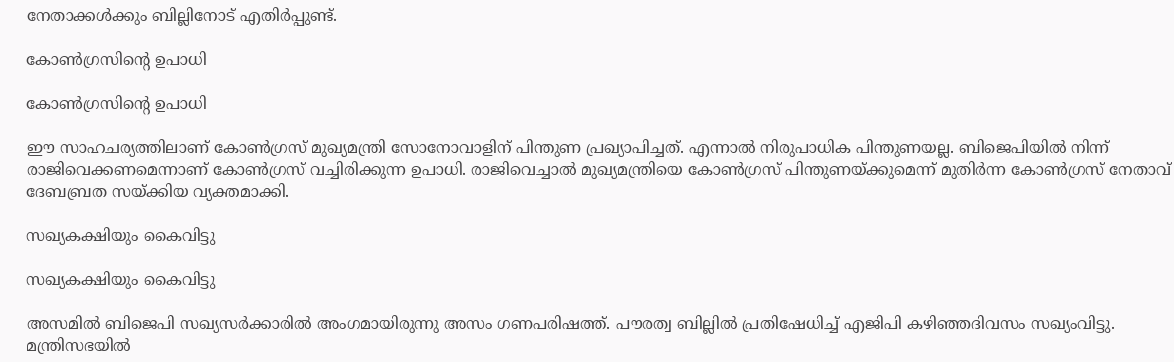നേതാക്കള്‍ക്കും ബില്ലിനോട് എതിര്‍പ്പുണ്ട്.

കോണ്‍ഗ്രസിന്റെ ഉപാധി

കോണ്‍ഗ്രസിന്റെ ഉപാധി

ഈ സാഹചര്യത്തിലാണ് കോണ്‍ഗ്രസ് മുഖ്യമന്ത്രി സോനോവാളിന് പിന്തുണ പ്രഖ്യാപിച്ചത്. എന്നാല്‍ നിരുപാധിക പിന്തുണയല്ല. ബിജെപിയില്‍ നിന്ന് രാജിവെക്കണമെന്നാണ് കോണ്‍ഗ്രസ് വച്ചിരിക്കുന്ന ഉപാധി. രാജിവെച്ചാല്‍ മുഖ്യമന്ത്രിയെ കോണ്‍ഗ്രസ് പിന്തുണയ്ക്കുമെന്ന് മുതിര്‍ന്ന കോണ്‍ഗ്രസ് നേതാവ് ദേബബ്രത സയ്ക്കിയ വ്യക്തമാക്കി.

സഖ്യകക്ഷിയും കൈവിട്ടു

സഖ്യകക്ഷിയും കൈവിട്ടു

അസമില്‍ ബിജെപി സഖ്യസര്‍ക്കാരില്‍ അംഗമായിരുന്നു അസം ഗണപരിഷത്ത്. പൗരത്വ ബില്ലില്‍ പ്രതിഷേധിച്ച് എജിപി കഴിഞ്ഞദിവസം സഖ്യംവിട്ടു. മന്ത്രിസഭയില്‍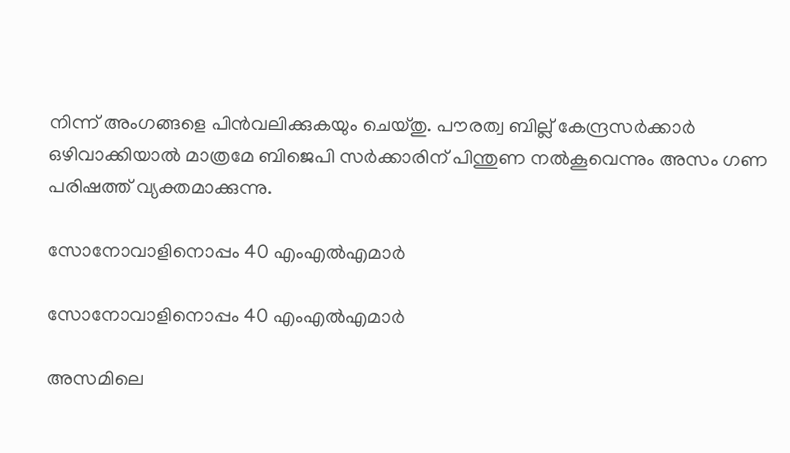നിന്ന് അംഗങ്ങളെ പിന്‍വലിക്കുകയും ചെയ്തു. പൗരത്വ ബില്ല് കേന്ദ്രസര്‍ക്കാര്‍ ഒഴിവാക്കിയാല്‍ മാത്രമേ ബിജെപി സര്‍ക്കാരിന് പിന്തുണ നല്‍കൂവെന്നും അസം ഗണ പരിഷത്ത് വ്യക്തമാക്കുന്നു.

സോനോവാളിനൊപ്പം 40 എംഎല്‍എമാര്‍

സോനോവാളിനൊപ്പം 40 എംഎല്‍എമാര്‍

അസമിലെ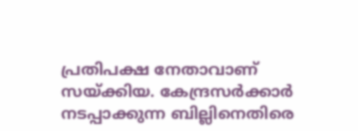പ്രതിപക്ഷ നേതാവാണ് സയ്ക്കിയ. കേന്ദ്രസര്‍ക്കാര്‍ നടപ്പാക്കുന്ന ബില്ലിനെതിരെ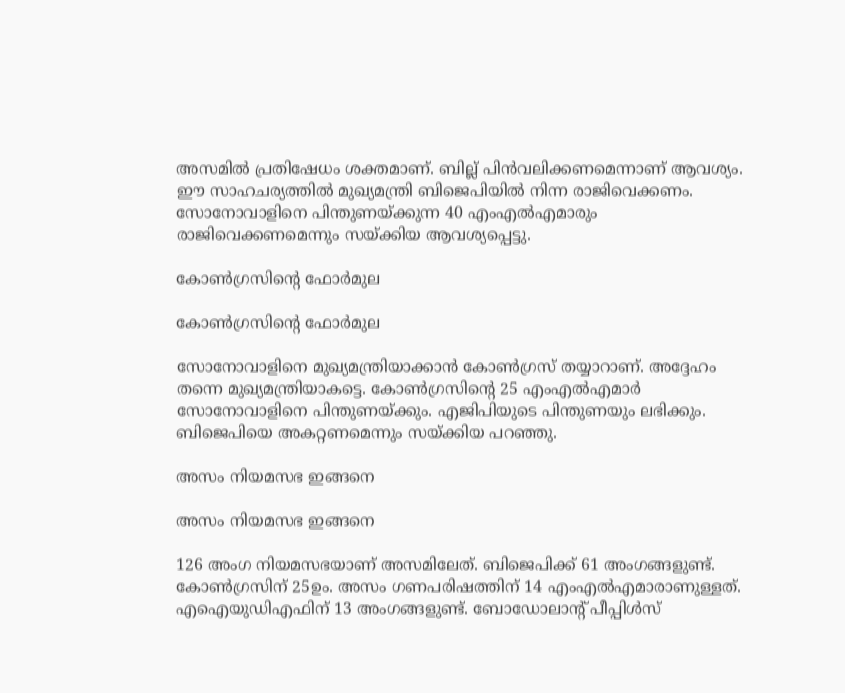അസമില്‍ പ്രതിഷേധം ശക്തമാണ്. ബില്ല് പിന്‍വലിക്കണമെന്നാണ് ആവശ്യം. ഈ സാഹചര്യത്തില്‍ മുഖ്യമന്ത്രി ബിജെപിയില്‍ നിന്ന രാജിവെക്കണം. സോനോവാളിനെ പിന്തുണയ്ക്കുന്ന 40 എംഎല്‍എമാരും രാജിവെക്കണമെന്നും സയ്ക്കിയ ആവശ്യപ്പെട്ടു.

കോണ്‍ഗ്രസിന്റെ ഫോര്‍മുല

കോണ്‍ഗ്രസിന്റെ ഫോര്‍മുല

സോനോവാളിനെ മുഖ്യമന്ത്രിയാക്കാന്‍ കോണ്‍ഗ്രസ് തയ്യാറാണ്. അദ്ദേഹം തന്നെ മുഖ്യമന്ത്രിയാകട്ടെ. കോണ്‍ഗ്രസിന്റെ 25 എംഎല്‍എമാര്‍ സോനോവാളിനെ പിന്തുണയ്ക്കും. എജിപിയുടെ പിന്തുണയും ലഭിക്കും. ബിജെപിയെ അകറ്റണമെന്നും സയ്ക്കിയ പറഞ്ഞു.

അസം നിയമസഭ ഇങ്ങനെ

അസം നിയമസഭ ഇങ്ങനെ

126 അംഗ നിയമസഭയാണ് അസമിലേത്. ബിജെപിക്ക് 61 അംഗങ്ങളുണ്ട്. കോണ്‍ഗ്രസിന് 25ഉം. അസം ഗണപരിഷത്തിന് 14 എംഎല്‍എമാരാണുള്ളത്. എഐയുഡിഎഫിന് 13 അംഗങ്ങളുണ്ട്. ബോഡോലാന്റ് പീപ്പിള്‍സ്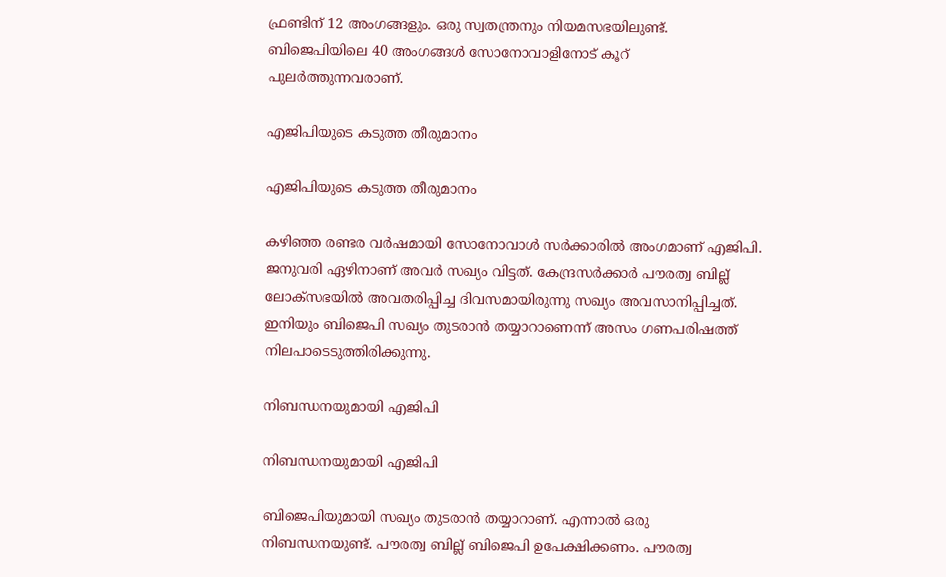ഫ്രണ്ടിന് 12 അംഗങ്ങളും. ഒരു സ്വതന്ത്രനും നിയമസഭയിലുണ്ട്. ബിജെപിയിലെ 40 അംഗങ്ങള്‍ സോനോവാളിനോട് കൂറ് പുലര്‍ത്തുന്നവരാണ്.

എജിപിയുടെ കടുത്ത തീരുമാനം

എജിപിയുടെ കടുത്ത തീരുമാനം

കഴിഞ്ഞ രണ്ടര വര്‍ഷമായി സോനോവാള്‍ സര്‍ക്കാരില്‍ അംഗമാണ് എജിപി. ജനുവരി ഏഴിനാണ് അവര്‍ സഖ്യം വിട്ടത്. കേന്ദ്രസര്‍ക്കാര്‍ പൗരത്വ ബില്ല് ലോക്‌സഭയില്‍ അവതരിപ്പിച്ച ദിവസമായിരുന്നു സഖ്യം അവസാനിപ്പിച്ചത്. ഇനിയും ബിജെപി സഖ്യം തുടരാന്‍ തയ്യാറാണെന്ന് അസം ഗണപരിഷത്ത് നിലപാടെടുത്തിരിക്കുന്നു.

നിബന്ധനയുമായി എജിപി

നിബന്ധനയുമായി എജിപി

ബിജെപിയുമായി സഖ്യം തുടരാന്‍ തയ്യാറാണ്. എന്നാല്‍ ഒരു നിബന്ധനയുണ്ട്. പൗരത്വ ബില്ല് ബിജെപി ഉപേക്ഷിക്കണം. പൗരത്വ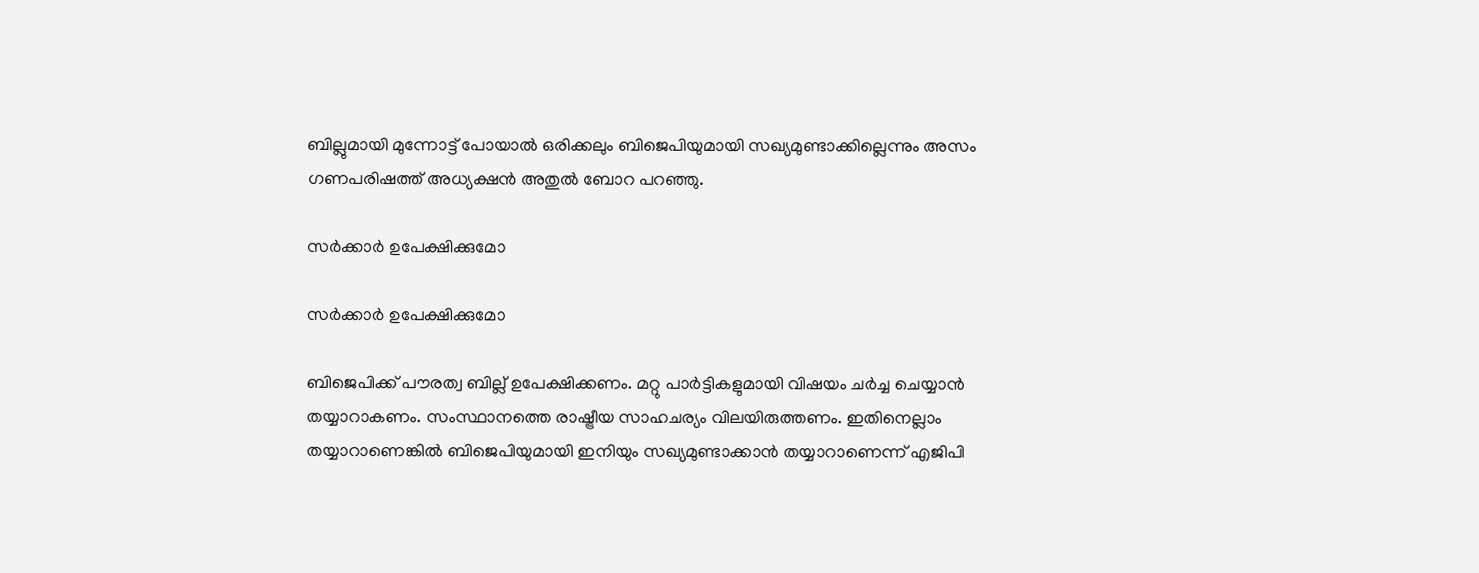ബില്ലുമായി മുന്നോട്ട് പോയാല്‍ ഒരിക്കലും ബിജെപിയുമായി സഖ്യമുണ്ടാക്കില്ലെന്നും അസം ഗണപരിഷത്ത് അധ്യക്ഷന്‍ അതുല്‍ ബോറ പറഞ്ഞു.

സര്‍ക്കാര്‍ ഉപേക്ഷിക്കുമോ

സര്‍ക്കാര്‍ ഉപേക്ഷിക്കുമോ

ബിജെപിക്ക് പൗരത്വ ബില്ല് ഉപേക്ഷിക്കണം. മറ്റു പാര്‍ട്ടികളുമായി വിഷയം ചര്‍ച്ച ചെയ്യാന്‍ തയ്യാറാകണം. സംസ്ഥാനത്തെ രാഷ്ട്രീയ സാഹചര്യം വിലയിരുത്തണം. ഇതിനെല്ലാം തയ്യാറാണെങ്കില്‍ ബിജെപിയുമായി ഇനിയും സഖ്യമുണ്ടാക്കാന്‍ തയ്യാറാണെന്ന് എജിപി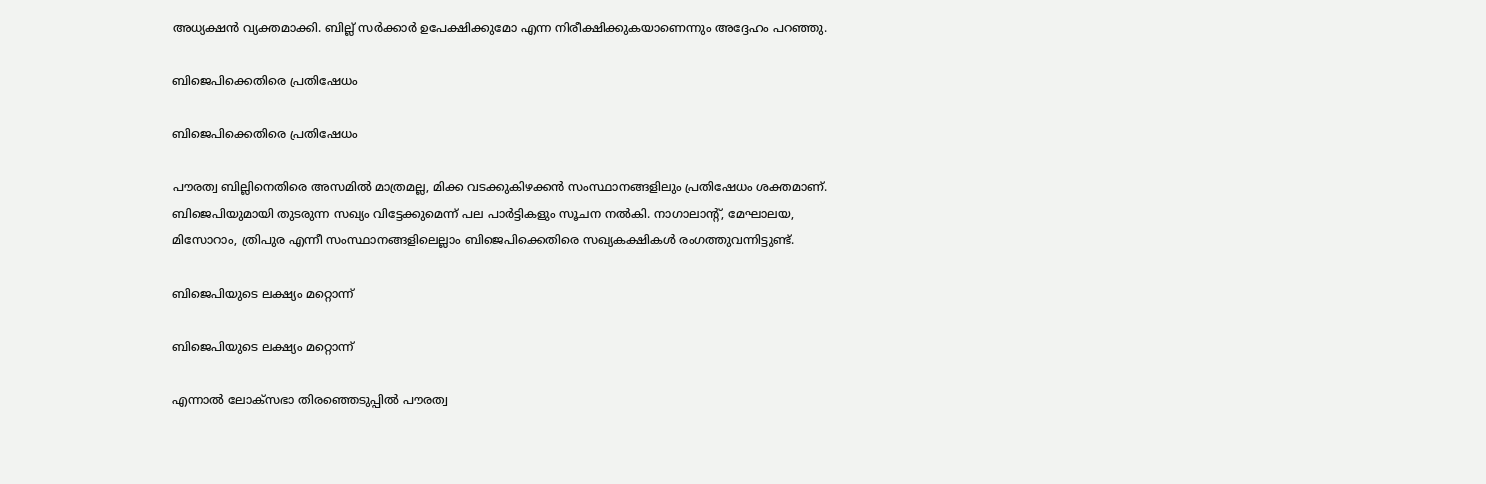അധ്യക്ഷന്‍ വ്യക്തമാക്കി. ബില്ല് സര്‍ക്കാര്‍ ഉപേക്ഷിക്കുമോ എന്ന നിരീക്ഷിക്കുകയാണെന്നും അദ്ദേഹം പറഞ്ഞു.

ബിജെപിക്കെതിരെ പ്രതിഷേധം

ബിജെപിക്കെതിരെ പ്രതിഷേധം

പൗരത്വ ബില്ലിനെതിരെ അസമില്‍ മാത്രമല്ല, മിക്ക വടക്കുകിഴക്കന്‍ സംസ്ഥാനങ്ങളിലും പ്രതിഷേധം ശക്തമാണ്. ബിജെപിയുമായി തുടരുന്ന സഖ്യം വിട്ടേക്കുമെന്ന് പല പാര്‍ട്ടികളും സൂചന നല്‍കി. നാഗാലാന്റ്, മേഘാലയ, മിസോറാം, ത്രിപുര എന്നീ സംസ്ഥാനങ്ങളിലെല്ലാം ബിജെപിക്കെതിരെ സഖ്യകക്ഷികള്‍ രംഗത്തുവന്നിട്ടുണ്ട്.

ബിജെപിയുടെ ലക്ഷ്യം മറ്റൊന്ന്

ബിജെപിയുടെ ലക്ഷ്യം മറ്റൊന്ന്

എന്നാല്‍ ലോക്‌സഭാ തിരഞ്ഞെടുപ്പില്‍ പൗരത്വ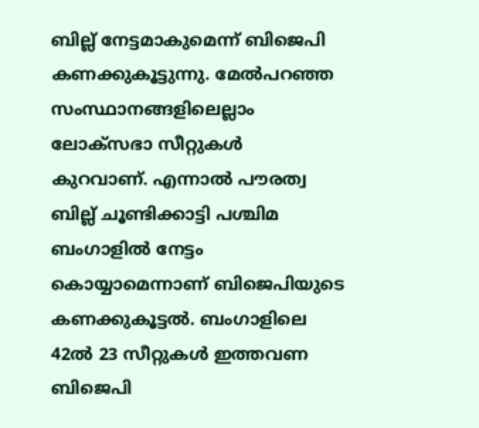ബില്ല് നേട്ടമാകുമെന്ന് ബിജെപി കണക്കുകൂട്ടുന്നു. മേല്‍പറഞ്ഞ സംസ്ഥാനങ്ങളിലെല്ലാം ലോക്‌സഭാ സീറ്റുകള്‍ കുറവാണ്. എന്നാല്‍ പൗരത്വ ബില്ല് ചൂണ്ടിക്കാട്ടി പശ്ചിമ ബംഗാളില്‍ നേട്ടം കൊയ്യാമെന്നാണ് ബിജെപിയുടെ കണക്കുകൂട്ടല്‍. ബംഗാളിലെ 42ല്‍ 23 സീറ്റുകള്‍ ഇത്തവണ ബിജെപി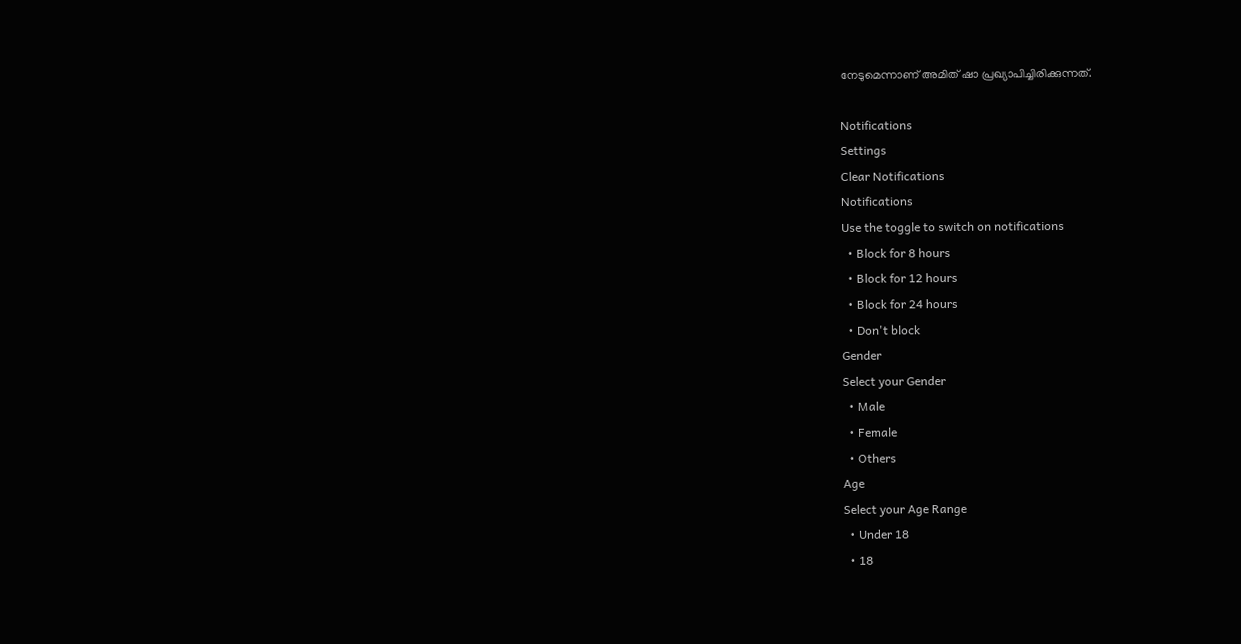നേടുമെന്നാണ് അമിത് ഷാ പ്രഖ്യാപിച്ചിരിക്കുന്നത്.

Notifications
Settings
Clear Notifications
Notifications
Use the toggle to switch on notifications
  • Block for 8 hours
  • Block for 12 hours
  • Block for 24 hours
  • Don't block
Gender
Select your Gender
  • Male
  • Female
  • Others
Age
Select your Age Range
  • Under 18
  • 18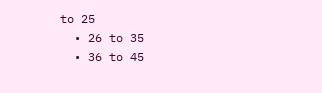to 25
  • 26 to 35
  • 36 to 45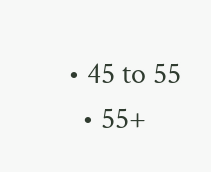• 45 to 55
  • 55+